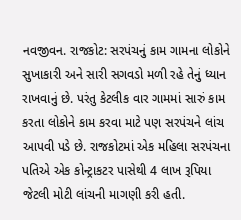નવજીવન. રાજકોટ: સરપંચનું કામ ગામના લોકોને સુખાકારી અને સારી સગવડો મળી રહે તેનું ધ્યાન રાખવાનું છે. પરંતુ કેટલીક વાર ગામમાં સારું કામ કરતા લોકોને કામ કરવા માટે પણ સરપંચને લાંચ આપવી પડે છે. રાજકોટમાં એક મહિલા સરપંચના પતિએ એક કોન્ટ્રાકટર પાસેથી 4 લાખ રૂપિયા જેટલી મોટી લાંચની માગણી કરી હતી.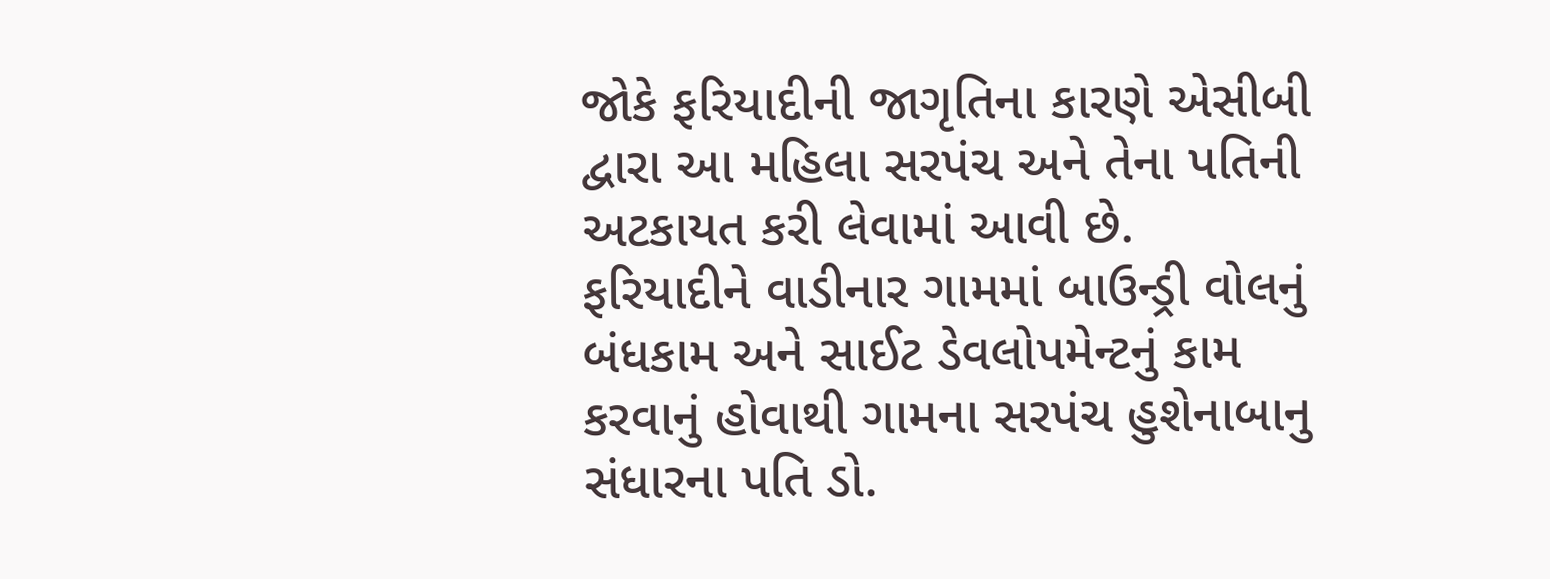જોકે ફરિયાદીની જાગૃતિના કારણે એસીબી દ્વારા આ મહિલા સરપંચ અને તેના પતિની અટકાયત કરી લેવામાં આવી છે.
ફરિયાદીને વાડીનાર ગામમાં બાઉન્ડ્રી વોલનું બંધકામ અને સાઈટ ડેવલોપમેન્ટનું કામ કરવાનું હોવાથી ગામના સરપંચ હુશેનાબાનુ સંધારના પતિ ડો.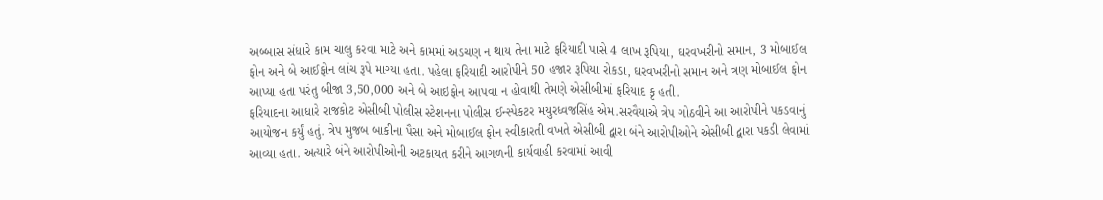અબ્બાસ સંધારે કામ ચાલુ કરવા માટે અને કામમાં અડચણ ન થાય તેના માટે ફરિયાદી પાસે 4 લાખ રૂપિયા, ઘરવખરીનો સમાન, 3 મોબાઈલ ફોન અને બે આઈફોન લાંચ રૂપે માગ્યા હતા. પહેલા ફરિયાદી આરોપીને 50 હજાર રૂપિયા રોકડા, ઘરવખરીનો સમાન અને ત્રણ મોબાઈલ ફોન આપ્યા હતા પરંતુ બીજા 3,50,000 અને બે આઇફોન આપવા ન હોવાથી તેમણે એસીબીમાં ફરિયાદ કૃ હતી.
ફરિયાદના આધારે રાજકોટ એસીબી પોલીસ સ્ટેશનના પોલીસ ઈન્સ્પેકટર મયુરધ્વજસિંહ એમ.સરવૈયાએ ત્રેપ ગોઠવીને આ આરોપીને પકડવાનું આયોજન કર્યું હતું. ત્રેપ મુજબ બાકીના પૈસા અને મોબાઈલ ફોન સ્વીકારતી વખતે એસીબી દ્વારા બંને આરોપીઓને એસીબી દ્વારા પકડી લેવામાં આવ્યા હતા. અત્યારે બંને આરોપીઓની અટકાયત કરીને આગળની કાર્યવાહી કરવામાં આવી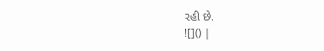રહી છે.
![]() |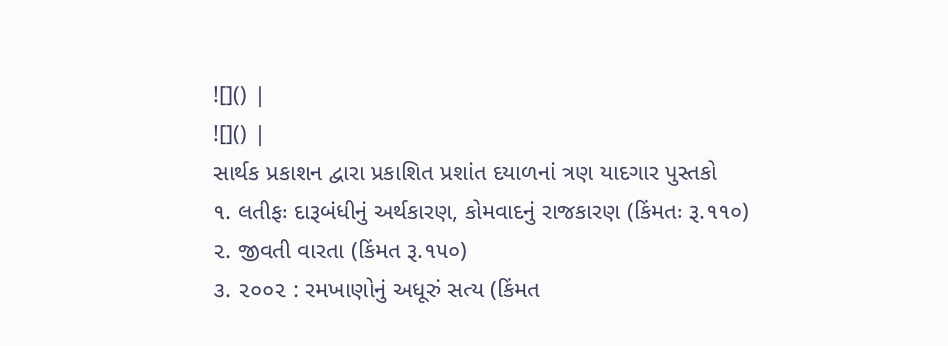![]() |
![]() |
સાર્થક પ્રકાશન દ્વારા પ્રકાશિત પ્રશાંત દયાળનાં ત્રણ યાદગાર પુસ્તકો
૧. લતીફઃ દારૂબંધીનું અર્થકારણ, કોમવાદનું રાજકારણ (કિંમતઃ રૂ.૧૧૦)
૨. જીવતી વારતા (કિંમત રૂ.૧૫૦)
૩. ૨૦૦૨ : રમખાણોનું અધૂરું સત્ય (કિંમત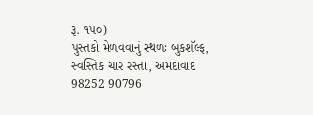રૂ. ૧૫૦)
પુસ્તકો મેળવવાનું સ્થળઃ બુકશૅલ્ફ, સ્વસ્તિક ચાર રસ્તા, અમદાવાદ
98252 90796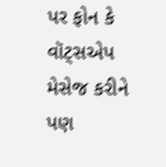પર ફોન કે વૉટ્સએપ મેસેજ કરીને પણ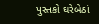પુસ્તકો ઘરેબેઠાં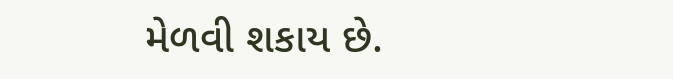મેળવી શકાય છે.